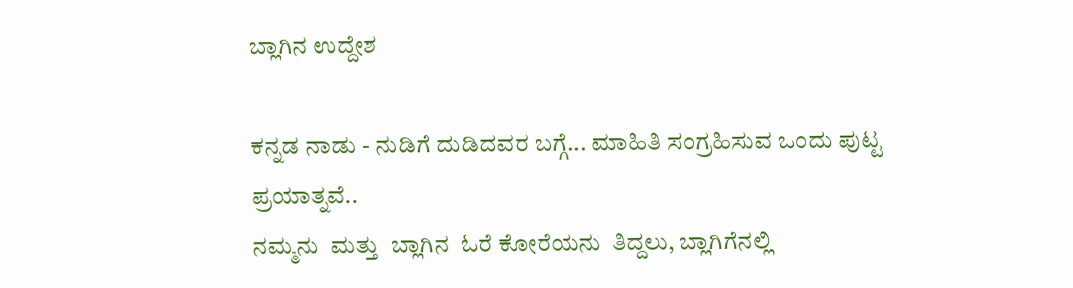ಬ್ಲಾಗಿನ ಉದ್ದೇಶ

ಕನ್ನಡ ನಾಡು - ನುಡಿಗೆ ದುಡಿದವರ ಬಗ್ಗೆ... ಮಾಹಿತಿ ಸಂಗ್ರಹಿಸುವ ಒಂದು ಪುಟ್ಟ  ಪ್ರಯಾತ್ನವೆ..
ನಮ್ಮನು  ಮತ್ತು  ಬ್ಲಾಗಿನ  ಓರೆ ಕೋರೆಯನು  ತಿದ್ದಲು, ಬ್ಲಾಗಿಗೆನಲ್ಲಿ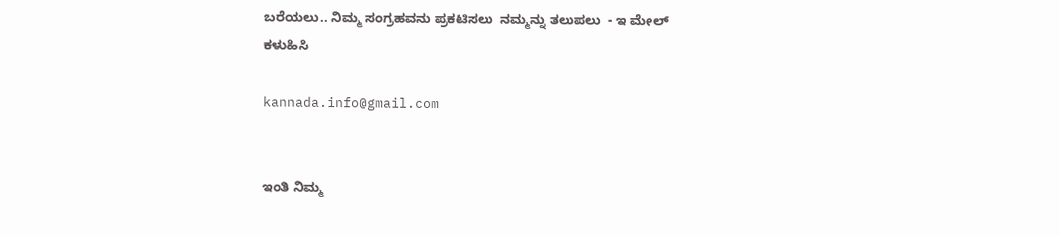ಬರೆಯಲು.. ನಿಮ್ಮ ಸಂಗ್ರಹವನು ಪ್ರಕಟಿಸಲು  ನಮ್ಮನ್ನು ತಲುಪಲು  - ಇ ಮೇಲ್   ಕಳುಹಿಸಿ

kannada.info@gmail.com


ಇಂತಿ ನಿಮ್ಮ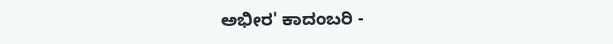ಅಭೀರ' ಕಾದಂಬರಿ -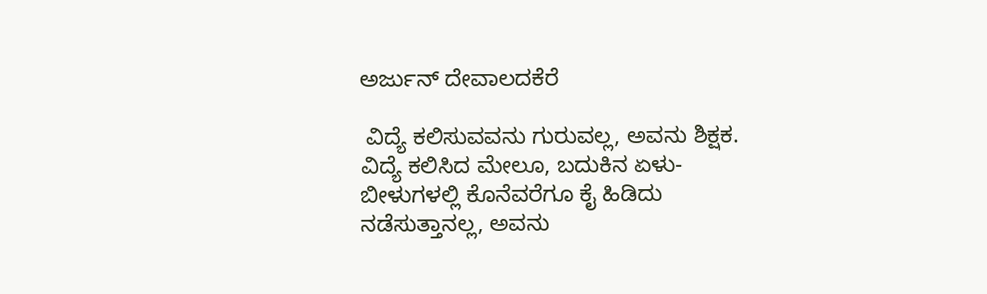ಅರ್ಜುನ್ ದೇವಾಲದಕೆರೆ

 ವಿದ್ಯೆ ಕಲಿಸುವವನು ಗುರುವಲ್ಲ, ಅವನು ಶಿಕ್ಷಕ. ವಿದ್ಯೆ ಕಲಿಸಿದ ಮೇಲೂ, ಬದುಕಿನ ಏಳು-ಬೀಳುಗಳಲ್ಲಿ ಕೊನೆವರೆಗೂ ಕೈ ಹಿಡಿದು ನಡೆಸುತ್ತಾನಲ್ಲ, ಅವನು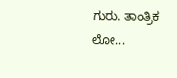ಗುರು. ತಾಂತ್ರಿಕ ಲೋ...